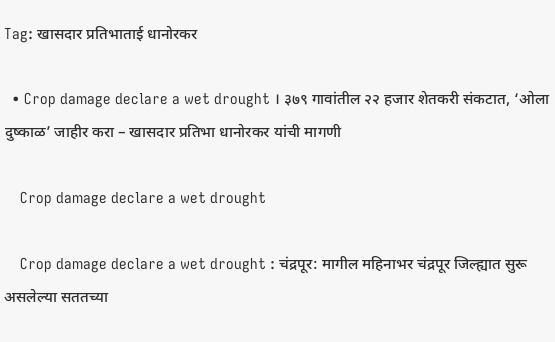Tag: खासदार प्रतिभाताई धानोरकर

  • Crop damage declare a wet drought । ३७९ गावांतील २२ हजार शेतकरी संकटात, ‘ओला दुष्काळ’ जाहीर करा – खासदार प्रतिभा धानोरकर यांची मागणी

    Crop damage declare a wet drought

    Crop damage declare a wet drought : चंद्रपूर: मागील महिनाभर चंद्रपूर जिल्ह्यात सुरू असलेल्या सततच्या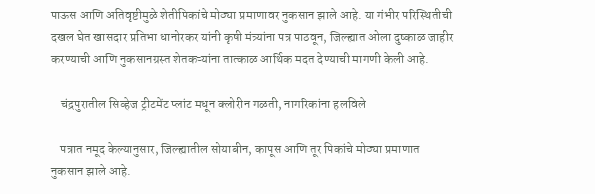पाऊस आणि अतिवृष्टीमुळे शेतीपिकांचे मोठ्या प्रमाणावर नुकसान झाले आहे. या गंभीर परिस्थितीची दखल घेत खासदार प्रतिभा धानोरकर यांनी कृषी मंत्र्यांना पत्र पाठवून, जिल्ह्यात ओला दुष्काळ जाहीर करण्याची आणि नुकसानग्रस्त शेतकऱ्यांना तात्काळ आर्थिक मदत देण्याची मागणी केली आहे.

    चंद्रपुरातील सिव्हेज ट्रीटमेंट प्लांट मधून क्लोरीन गळती, नागरिकांना हलविले

    पत्रात नमूद केल्यानुसार, जिल्ह्यातील सोयाबीन, कापूस आणि तूर पिकांचे मोठ्या प्रमाणात नुकसान झाले आहे.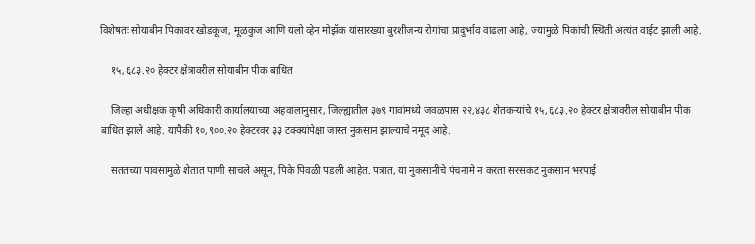विशेषतः सोयाबीन पिकावर खोडकूज, मूळकुज आणि यलो व्हेन मोझॅक यांसारख्या बुरशीजन्य रोगांचा प्रादुर्भाव वाढला आहे, ज्यामुळे पिकांची स्थिती अत्यंत वाईट झाली आहे.

    १५,६८३.२० हेक्टर क्षेत्रावरील सोयाबीन पीक बाधित

    जिल्हा अधीक्षक कृषी अधिकारी कार्यालयाच्या अहवालानुसार, जिल्ह्यातील ३७९ गावांमध्ये जवळपास २२,४३८ शेतकऱ्यांचे १५,६८३.२० हेक्टर क्षेत्रावरील सोयाबीन पीक बाधित झाले आहे. यापैकी १०,९००.२० हेक्टरवर ३३ टक्क्यांपेक्षा जास्त नुकसान झाल्याचे नमूद आहे.

    सततच्या पावसामुळे शेतात पाणी साचले असून, पिके पिवळी पडली आहेत. पत्रात, या नुकसानीचे पंचनामे न करता सरसकट नुकसान भरपाई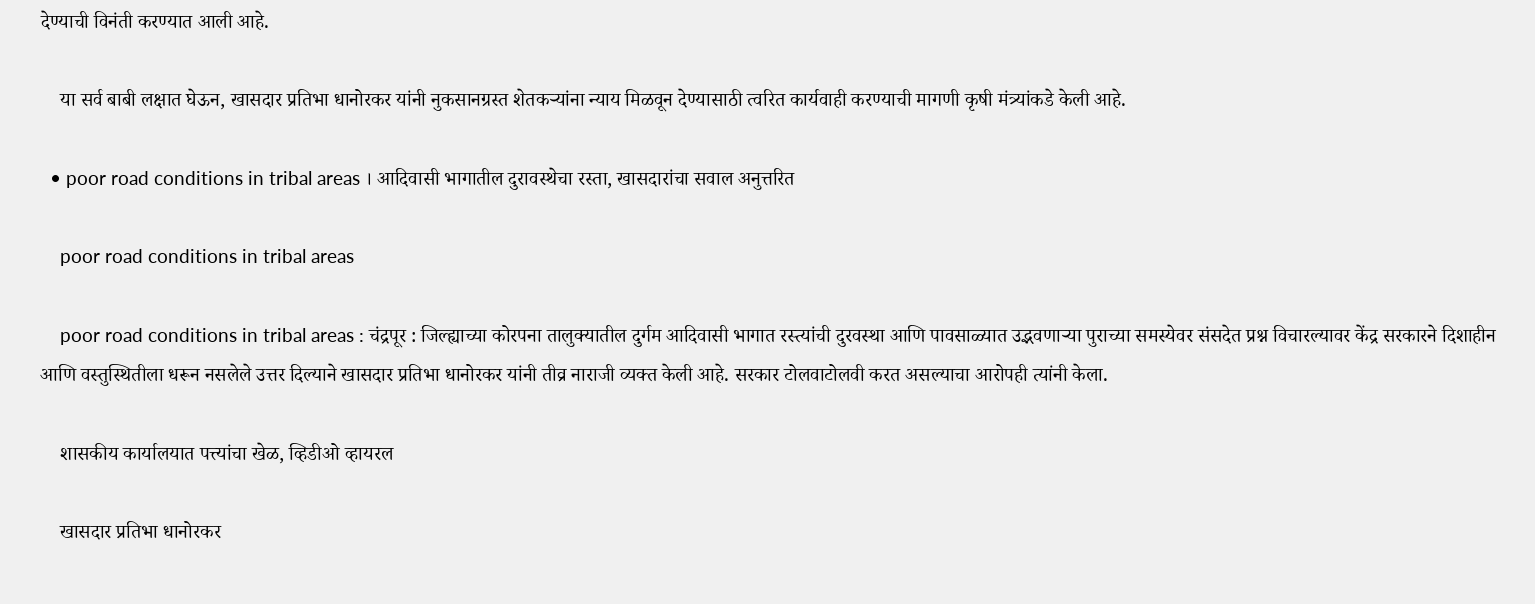देण्याची विनंती करण्यात आली आहे.

    या सर्व बाबी लक्षात घेऊन, खासदार प्रतिभा धानोरकर यांनी नुकसानग्रस्त शेतकऱ्यांना न्याय मिळवून देण्यासाठी त्वरित कार्यवाही करण्याची मागणी कृषी मंत्र्यांकडे केली आहे.

  • poor road conditions in tribal areas । आदिवासी भागातील दुरावस्थेचा रस्ता, खासदारांचा सवाल अनुत्तरित

    poor road conditions in tribal areas

    poor road conditions in tribal areas : चंद्रपूर : जिल्ह्याच्या कोरपना तालुक्यातील दुर्गम आदिवासी भागात रस्त्यांची दुरवस्था आणि पावसाळ्यात उद्भवणाऱ्या पुराच्या समस्येवर संसदेत प्रश्न विचारल्यावर केंद्र सरकारने दिशाहीन आणि वस्तुस्थितीला धरून नसलेले उत्तर दिल्याने खासदार प्रतिभा धानोरकर यांनी तीव्र नाराजी व्यक्त केली आहे. सरकार टोलवाटोलवी करत असल्याचा आरोपही त्यांनी केला.

    शासकीय कार्यालयात पत्त्यांचा खेळ, व्हिडीओ व्हायरल

    खासदार प्रतिभा धानोरकर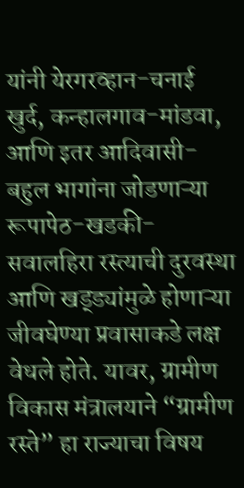यांनी येरगरव्हान-चनाई खुर्द, कन्हालगाव-मांडवा, आणि इतर आदिवासी-बहुल भागांना जोडणाऱ्या रूपापेठ-खडकी-सवालहिरा रस्त्याची दुरवस्था आणि खड्ड्यांमुळे होणाऱ्या जीवघेण्या प्रवासाकडे लक्ष वेधले होते. यावर, ग्रामीण विकास मंत्रालयाने “ग्रामीण रस्ते” हा राज्याचा विषय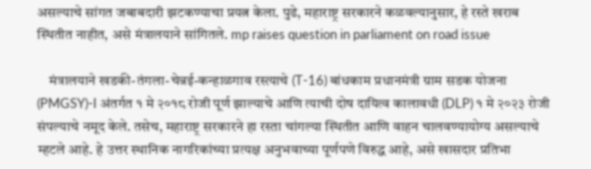असल्याचे सांगत जबाबदारी झटकण्याचा प्रयत्न केला. पुढे, महाराष्ट्र सरकारने कळवल्यानुसार, हे रस्ते खराब स्थितीत नाहीत, असे मंत्रालयाने सांगितले. mp raises question in parliament on road issue

    मंत्रालयाने खडकी-तंगला-चेन्नई-कन्हाळगाव रस्त्याचे (T-16) बांधकाम प्रधानमंत्री ग्राम सडक योजना (PMGSY)-I अंतर्गत १ मे २०१८ रोजी पूर्ण झाल्याचे आणि त्याची दोष दायित्व कालावधी (DLP) १ मे २०२३ रोजी संपल्याचे नमूद केले. तसेच, महाराष्ट्र सरकारने हा रस्ता चांगल्या स्थितीत आणि वाहन चालवण्यायोग्य असल्याचे म्हटले आहे. हे उत्तर स्थानिक नागरिकांच्या प्रत्यक्ष अनुभवाच्या पूर्णपणे विरुद्ध आहे, असे खासदार प्रतिभा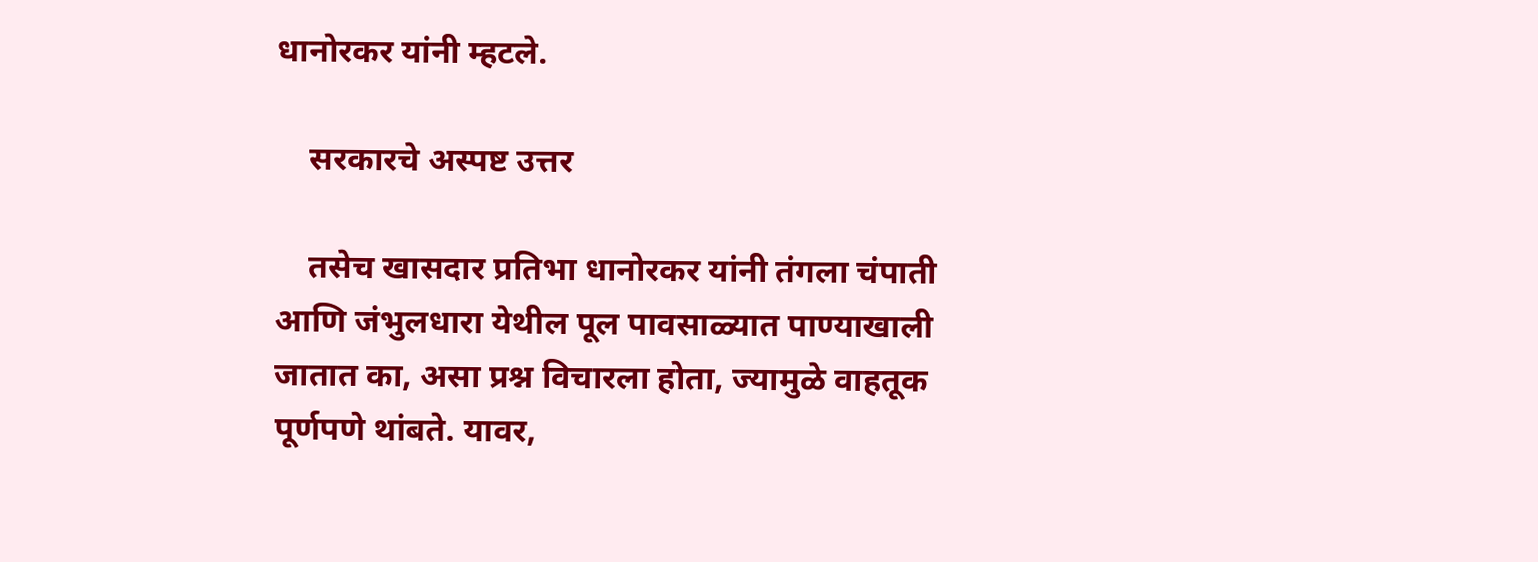धानोरकर यांनी म्हटले.

    सरकारचे अस्पष्ट उत्तर

    तसेच खासदार प्रतिभा धानोरकर यांनी तंगला चंपाती आणि जंभुलधारा येथील पूल पावसाळ्यात पाण्याखाली जातात का, असा प्रश्न विचारला होता, ज्यामुळे वाहतूक पूर्णपणे थांबते. यावर,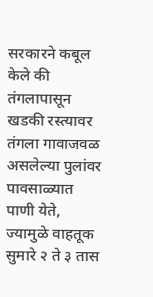सरकारने कबूल केले की तंगलापासून खडकी रस्त्यावर तंगला गावाजवळ असलेल्या पुलांवर पावसाळ्यात पाणी येते, ज्यामुळे वाहतूक सुमारे २ ते ३ तास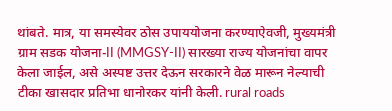थांबते. मात्र, या समस्येवर ठोस उपाययोजना करण्याऐवजी, मुख्यमंत्री ग्राम सडक योजना-II (MMGSY-II) सारख्या राज्य योजनांचा वापर केला जाईल, असे अस्पष्ट उत्तर देऊन सरकारने वेळ मारून नेल्याची टीका खासदार प्रतिभा धानोरकर यांनी केली. rural roads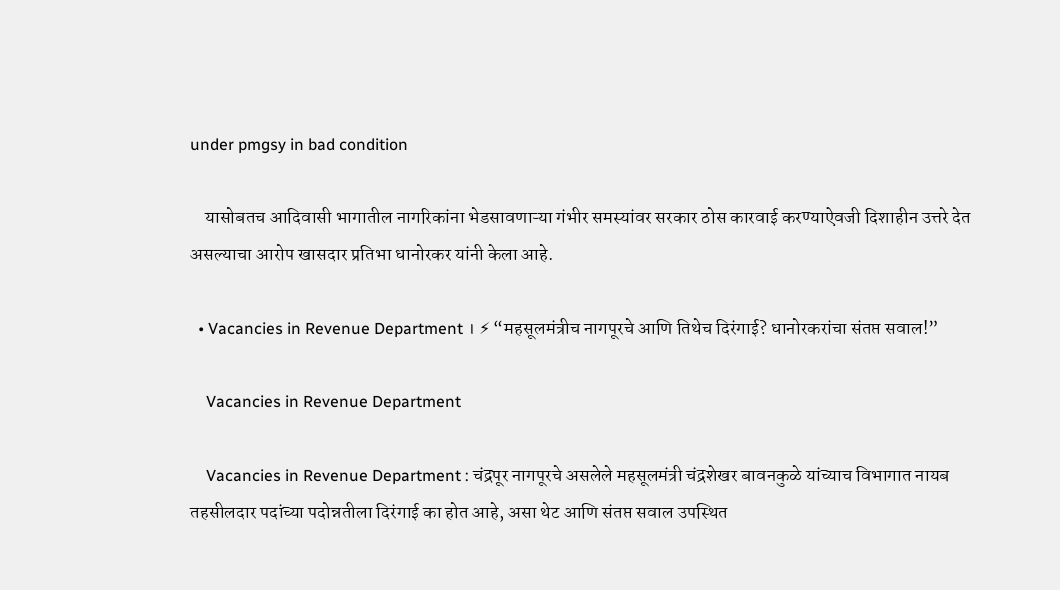under pmgsy in bad condition

    यासोबतच आदिवासी भागातील नागरिकांना भेडसावणाऱ्या गंभीर समस्यांवर सरकार ठोस कारवाई करण्याऐवजी दिशाहीन उत्तरे देत असल्याचा आरोप खासदार प्रतिभा धानोरकर यांनी केला आहे.

  • Vacancies in Revenue Department । ⚡ “महसूलमंत्रीच नागपूरचे आणि तिथेच दिरंगाई? धानोरकरांचा संतप्त सवाल!”

    Vacancies in Revenue Department

    Vacancies in Revenue Department : चंद्रपूर नागपूरचे असलेले महसूलमंत्री चंद्रशेखर बावनकुळे यांच्याच विभागात नायब तहसीलदार पदांच्या पदोन्नतीला दिरंगाई का होत आहे, असा थेट आणि संतप्त सवाल उपस्थित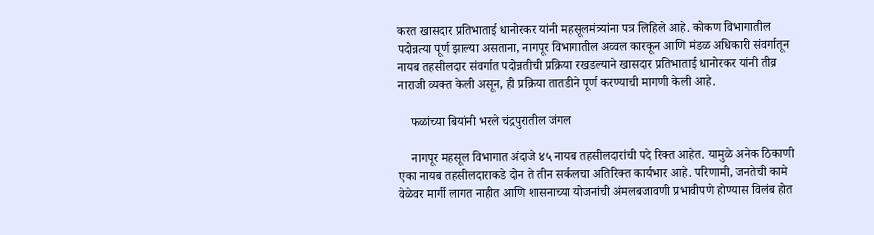करत खासदार प्रतिभाताई धानोरकर यांनी महसूलमंत्र्यांना पत्र लिहिले आहे. कोकण विभागातील पदोन्नत्या पूर्ण झाल्या असताना, नागपूर विभागातील अव्वल कारकून आणि मंडळ अधिकारी संवर्गातून नायब तहसीलदार संवर्गात पदोन्नतीची प्रक्रिया रखडल्याने खासदार प्रतिभाताई धानोरकर यांनी तीव्र नाराजी व्यक्त केली असून, ही प्रक्रिया तातडीने पूर्ण करण्याची मागणी केली आहे.

    फळांच्या बियांनी भरले चंद्रपुरातील जंगल

    नागपूर महसूल विभागात अंदाजे ४५ नायब तहसीलदारांची पदे रिक्त आहेत. यामुळे अनेक ठिकाणी एका नायब तहसीलदाराकडे दोन ते तीन सर्कलचा अतिरिक्त कार्यभार आहे. परिणामी, जनतेची कामे वेळेवर मार्गी लागत नाहीत आणि शासनाच्या योजनांची अंमलबजावणी प्रभावीपणे होण्यास विलंब होत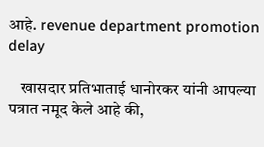आहे. revenue department promotion delay

    खासदार प्रतिभाताई धानोरकर यांनी आपल्या पत्रात नमूद केले आहे की,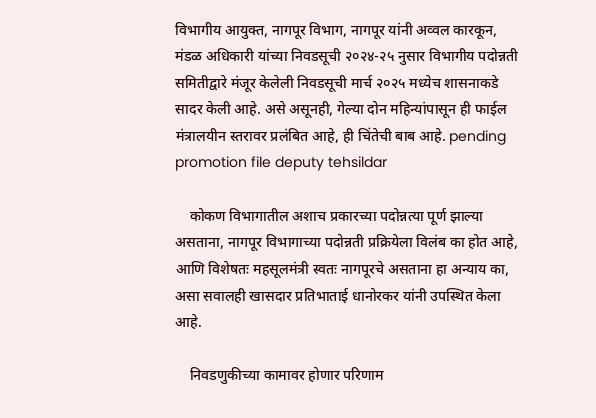विभागीय आयुक्त, नागपूर विभाग, नागपूर यांनी अव्वल कारकून, मंडळ अधिकारी यांच्या निवडसूची २०२४-२५ नुसार विभागीय पदोन्नती समितीद्वारे मंजूर केलेली निवडसूची मार्च २०२५ मध्येच शासनाकडे सादर केली आहे. असे असूनही, गेल्या दोन महिन्यांपासून ही फाईल मंत्रालयीन स्तरावर प्रलंबित आहे, ही चिंतेची बाब आहे. pending promotion file deputy tehsildar

    कोकण विभागातील अशाच प्रकारच्या पदोन्नत्या पूर्ण झाल्या असताना, नागपूर विभागाच्या पदोन्नती प्रक्रियेला विलंब का होत आहे, आणि विशेषतः महसूलमंत्री स्वतः नागपूरचे असताना हा अन्याय का, असा सवालही खासदार प्रतिभाताई धानोरकर यांनी उपस्थित केला आहे.

    निवडणुकीच्या कामावर होणार परिणाम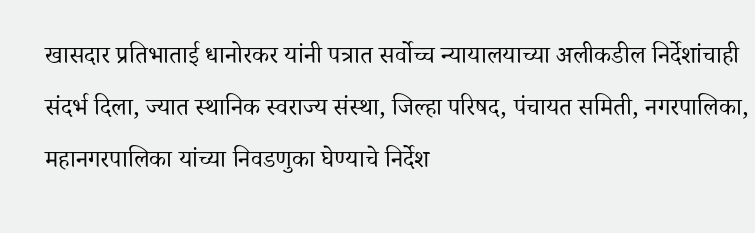खासदार प्रतिभाताई धानोरकर यांनी पत्रात सर्वोच्च न्यायालयाच्या अलीकडील निर्देशांचाही संदर्भ दिला, ज्यात स्थानिक स्वराज्य संस्था, जिल्हा परिषद, पंचायत समिती, नगरपालिका, महानगरपालिका यांच्या निवडणुका घेण्याचे निर्देश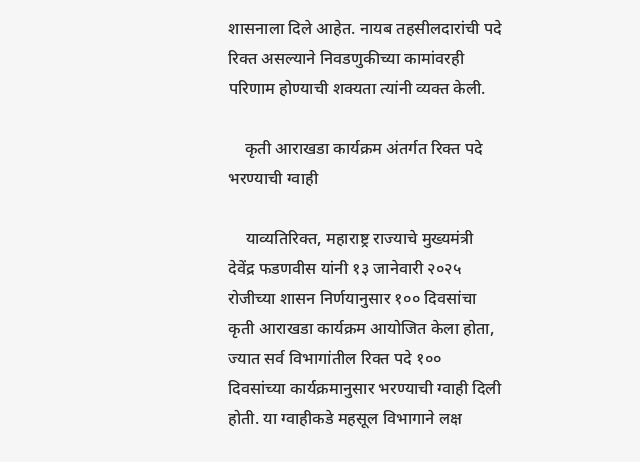शासनाला दिले आहेत. नायब तहसीलदारांची पदे रिक्त असल्याने निवडणुकीच्या कामांवरही परिणाम होण्याची शक्यता त्यांनी व्यक्त केली.

    कृती आराखडा कार्यक्रम अंतर्गत रिक्त पदे भरण्याची ग्वाही

    याव्यतिरिक्त, महाराष्ट्र राज्याचे मुख्यमंत्री देवेंद्र फडणवीस यांनी १३ जानेवारी २०२५ रोजीच्या शासन निर्णयानुसार १०० दिवसांचा कृती आराखडा कार्यक्रम आयोजित केला होता, ज्यात सर्व विभागांतील रिक्त पदे १०० दिवसांच्या कार्यक्रमानुसार भरण्याची ग्वाही दिली होती. या ग्वाहीकडे महसूल विभागाने लक्ष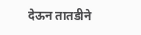देऊन तातडीने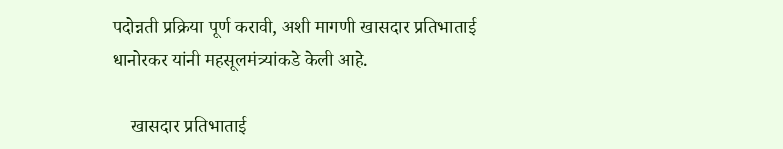पदोन्नती प्रक्रिया पूर्ण करावी, अशी मागणी खासदार प्रतिभाताई धानोरकर यांनी महसूलमंत्र्यांकडे केली आहे.

    खासदार प्रतिभाताई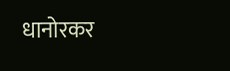धानोरकर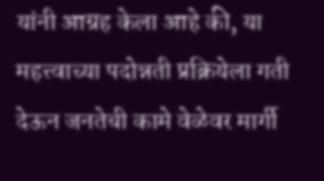यांनी आग्रह केला आहे की, या महत्त्वाच्या पदोन्नती प्रक्रियेला गती देऊन जनतेची कामे वेळेवर मार्गी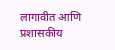लागावीत आणि प्रशासकीय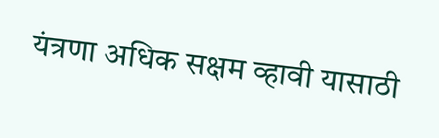यंत्रणा अधिक सक्षम व्हावी यासाठी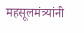महसूलमंत्र्यांनी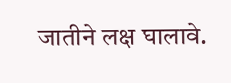जातीने लक्ष घालावे.